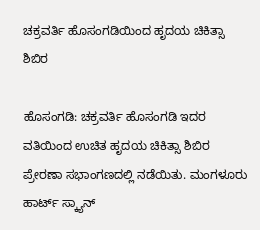ಚಕ್ರವರ್ತಿ ಹೊಸಂಗಡಿಯಿಂದ ಹೃದಯ ಚಿಕಿತ್ಸಾ ಶಿಬಿರ

ಹೊಸಂಗಡಿ: ಚಕ್ರವರ್ತಿ ಹೊಸಂಗಡಿ ಇದರ ವತಿಯಿಂದ ಉಚಿತ ಹೃದಯ ಚಿಕಿತ್ಸಾ ಶಿಬಿರ ಪ್ರೇರಣಾ ಸಭಾಂಗಣದಲ್ಲಿ ನಡೆಯಿತು. ಮಂಗಳೂರು ಹಾರ್ಟ್ ಸ್ಕ್ಯಾನ್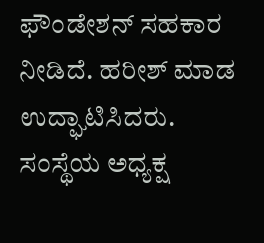ಫೌಂಡೇಶನ್ ಸಹಕಾರ ನೀಡಿದೆ. ಹರೀಶ್ ಮಾಡ ಉದ್ಘಾಟಿಸಿದರು. ಸಂಸ್ಥೆಯ ಅಧ್ಯಕ್ಷ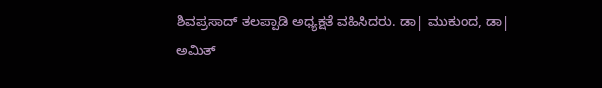ಶಿವಪ್ರಸಾದ್ ತಲಪ್ಪಾಡಿ ಅಧ್ಯಕ್ಷತೆ ವಹಿಸಿದರು. ಡಾ| ಮುಕುಂದ, ಡಾ| ಅಮಿತ್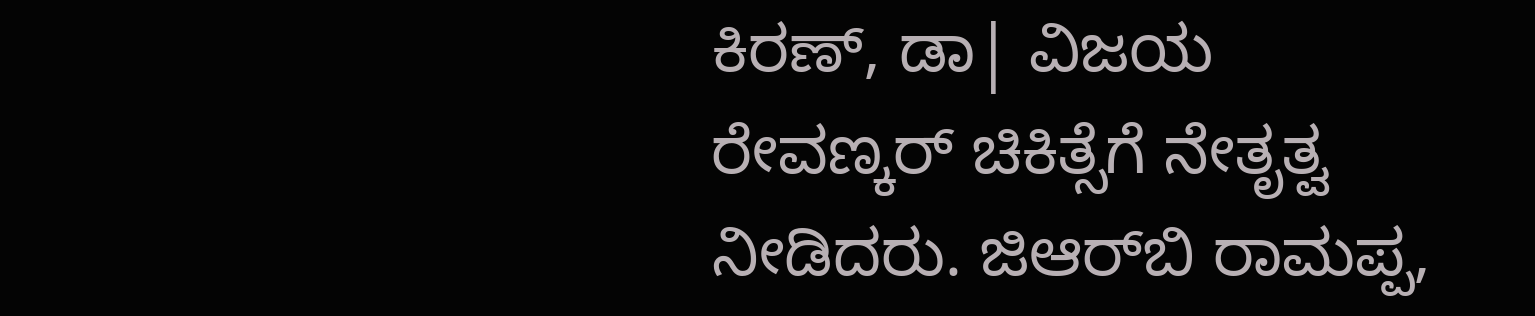ಕಿರಣ್, ಡಾ| ವಿಜಯ ರೇವಣ್ಕರ್ ಚಿಕಿತ್ಸೆಗೆ ನೇತೃತ್ವ ನೀಡಿದರು. ಜಿಆರ್‌ಬಿ ರಾಮಪ್ಪ,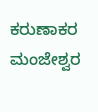ಕರುಣಾಕರ ಮಂಜೇಶ್ವರ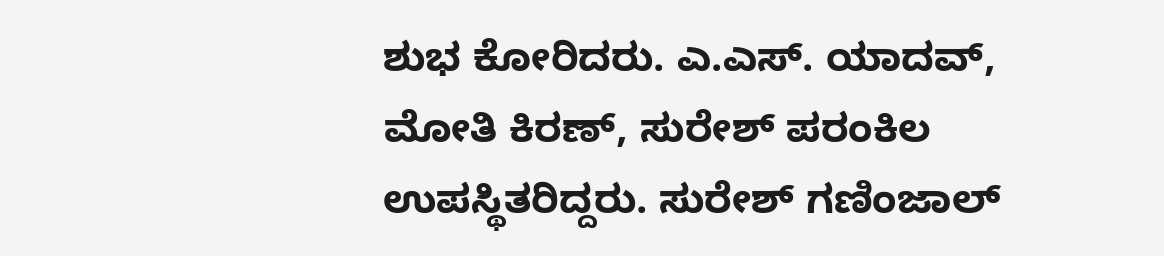ಶುಭ ಕೋರಿದರು. ಎ.ಎಸ್. ಯಾದವ್, ಮೋತಿ ಕಿರಣ್, ಸುರೇಶ್ ಪರಂಕಿಲ ಉಪಸ್ಥಿತರಿದ್ದರು. ಸುರೇಶ್ ಗಣಿಂಜಾಲ್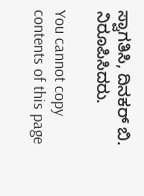ಸ್ವಾಗತಿಸಿ, ದಿನಕರ್ ಬಿ. ನಿರೂಪಿಸಿದರು.

You cannot copy contents of this page